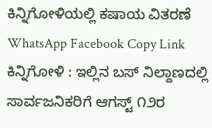ಕಿನ್ನಿಗೋಳಿಯಲ್ಲಿ ಕಷಾಯ ವಿತರಣೆ WhatsApp Facebook Copy Link ಕಿನ್ನಿಗೋಳಿ : ಇಲ್ಲಿನ ಬಸ್ ನಿಲ್ದಾಣದಲ್ಲಿ ಸಾರ್ವಜನಿಕರಿಗೆ ಆಗಸ್ಟ್ ೧೨ರ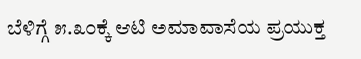ಬೆಳಿಗ್ಗೆ ೫.೩೦ಕ್ಕೆ ಆಟಿ ಅಮಾವಾಸೆಯ ಪ್ರಯುಕ್ತ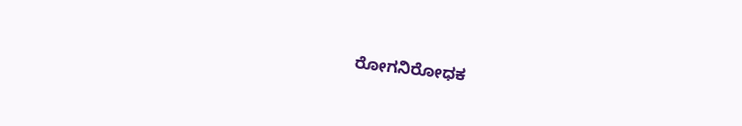ರೋಗನಿರೋಧಕ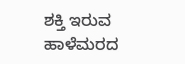ಶಕ್ತಿ ಇರುವ ಹಾಳೆಮರದ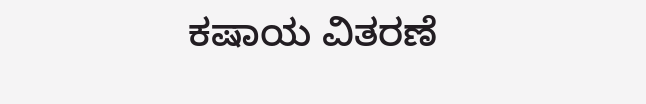ಕಷಾಯ ವಿತರಣೆ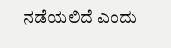ನಡೆಯಲಿದೆ ಎಂದು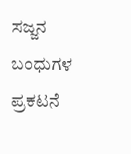ಸಜ್ಜನ ಬಂಧುಗಳ ಪ್ರಕಟನೆ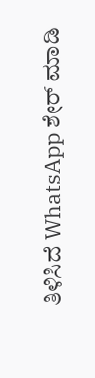ತಿಳಿಸಿದೆ WhatsApp ಶೇರ್ ಮಾಡಿ